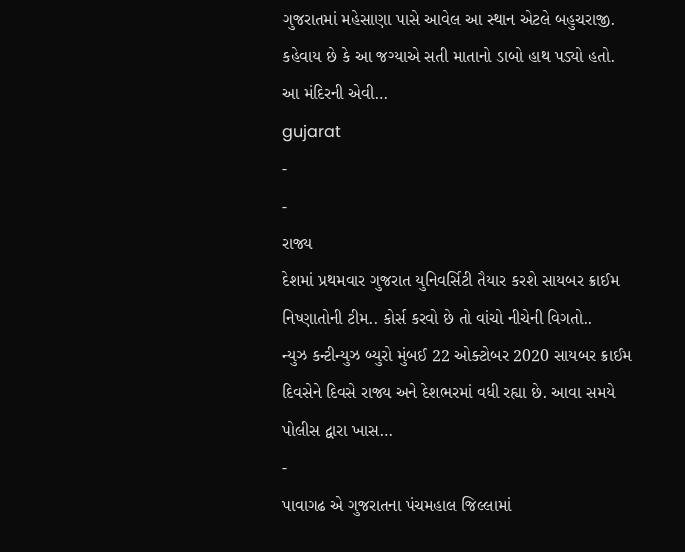ગુજરાતમાં મહેસાણા પાસે આવેલ આ સ્થાન એટલે બહુચરાજી. કહેવાય છે કે આ જગ્યાએ સતી માતાનો ડાબો હાથ પડ્યો હતો. આ મંદિરની એવી…
gujarat
-
-
રાજ્ય
દેશમાં પ્રથમવાર ગુજરાત યુનિવર્સિટી તૈયાર કરશે સાયબર ક્રાઈમ નિષ્ણાતોની ટીમ.. કોર્સ કરવો છે તો વાંચો નીચેની વિગતો..
ન્યુઝ કન્ટીન્યુઝ બ્યુરો મુંબઈ 22 ઓક્ટોબર 2020 સાયબર ક્રાઈમ દિવસેને દિવસે રાજ્ય અને દેશભરમાં વધી રહ્યા છે. આવા સમયે પોલીસ દ્વારા ખાસ…
-
પાવાગઢ એ ગુજરાતના પંચમહાલ જિલ્લામાં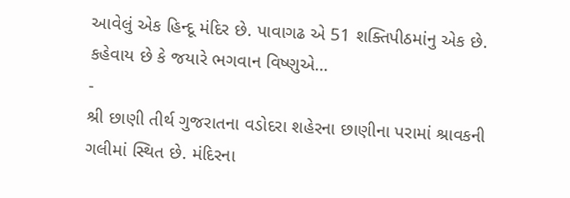આવેલું એક હિન્દૂ મંદિર છે. પાવાગઢ એ 51 શક્તિપીઠમાંનુ એક છે. કહેવાય છે કે જયારે ભગવાન વિષ્ણુએ…
-
શ્રી છાણી તીર્થ ગુજરાતના વડોદરા શહેરના છાણીના પરામાં શ્રાવકની ગલીમાં સ્થિત છે. મંદિરના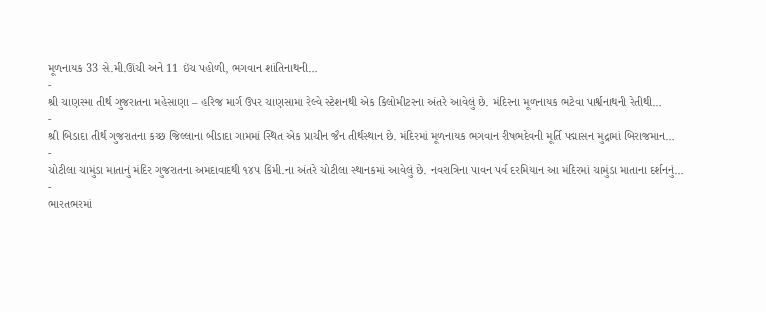મૂળનાયક 33 સે.મી.ઊંચી અને 11 ઇંચ પહોળી, ભગવાન શાંતિનાથની…
-
શ્રી ચાણસ્મા તીર્થ ગુજરાતના મહેસાણા – હરિજ માર્ગ ઉપર ચાણસામા રેલ્વે સ્ટેશનથી એક કિલોમીટરના અંતરે આવેલું છે. મંદિરના મૂળનાયક ભટેવા પાર્શ્વનાથની રેતીથી…
-
શ્રી બિડાદા તીર્થ ગુજરાતના કચ્છ જિલ્લાના બીડાદા ગામમાં સ્થિત એક પ્રાચીન જૈન તીર્થસ્થાન છે. મંદિરમાં મૂળનાયક ભગવાન રીષભદેવની મૂર્તિ પદ્માસન મુદ્રામાં બિરાજમાન…
-
ચોટીલા ચામુંડા માતાનું મંદિર ગુજરાતના અમદાવાદથી ૧૪૫ કિમી.ના અંતરે ચોટીલા સ્થાનકમાં આવેલું છે. નવરાત્રિના પાવન પર્વ દરમિયાન આ મંદિરમાં ચામુંડા માતાના દર્શનનું…
-
ભારતભરમાં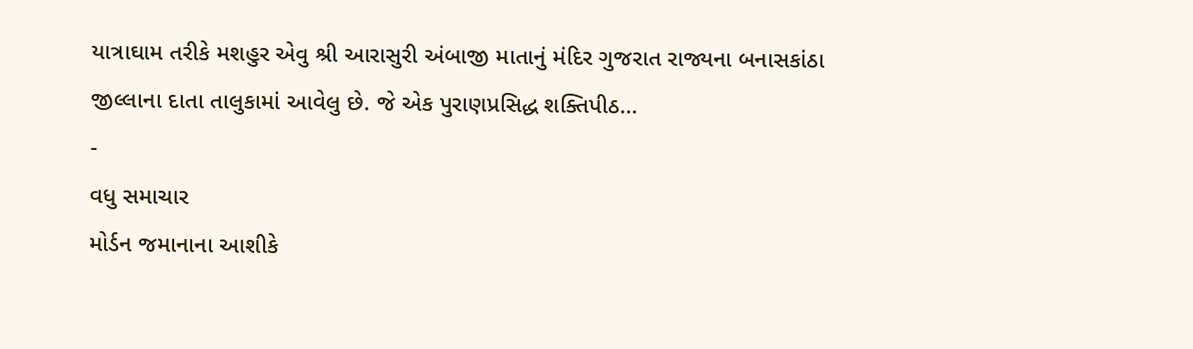યાત્રાઘામ તરીકે મશહુર એવુ શ્રી આરાસુરી અંબાજી માતાનું મંદિર ગુજરાત રાજ્યના બનાસકાંઠા જીલ્લાના દાતા તાલુકામાં આવેલુ છે. જે એક પુરાણપ્રસિદ્ધ શક્તિપીઠ…
-
વધુ સમાચાર
મોર્ડન જમાનાના આશીકે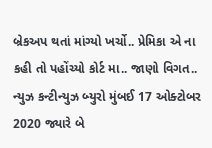બ્રેકઅપ થતાં માંગ્યો ખર્ચો.. પ્રેમિકા એ ના કહી તો પહોંચ્યો કોર્ટ મા.. જાણો વિગત..
ન્યુઝ કન્ટીન્યુઝ બ્યુરો મુંબઈ 17 ઓક્ટોબર 2020 જ્યારે બે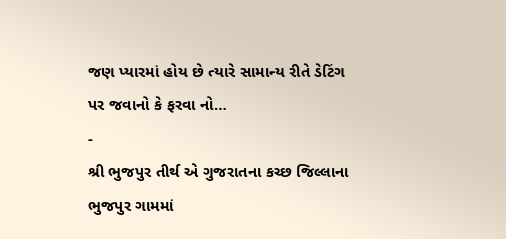જણ પ્યારમાં હોય છે ત્યારે સામાન્ય રીતે ડેટિંગ પર જવાનો કે ફરવા નો…
-
શ્રી ભુજપુર તીર્થ એ ગુજરાતના કચ્છ જિલ્લાના ભુજપુર ગામમાં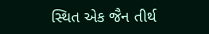સ્થિત એક જૈન તીર્થ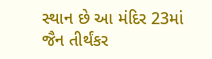સ્થાન છે આ મંદિર 23માં જૈન તીર્થંકર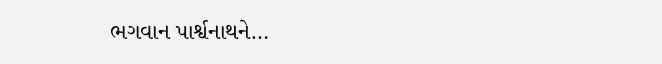ભગવાન પાર્શ્વનાથને…